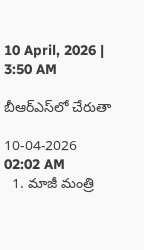10 April, 2026 | 3:50 AM

బీఆర్‌ఎస్‌లో చేరుతా

10-04-2026 02:02 AM
  1. మాజీ మంత్రి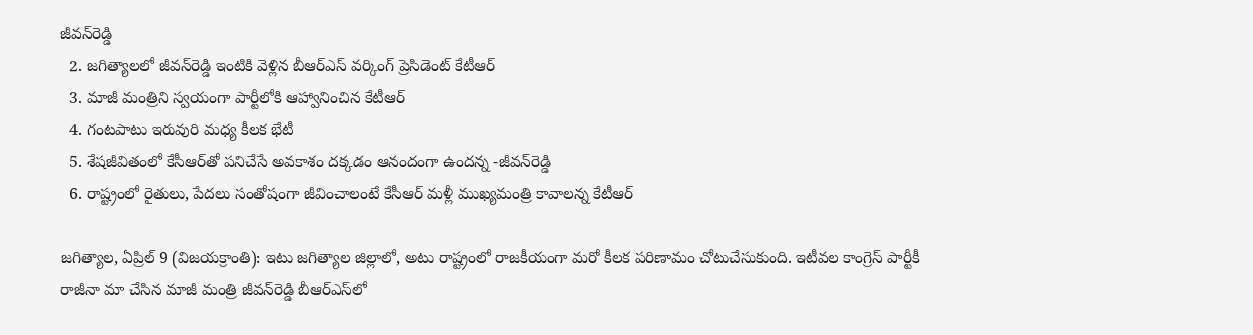జీవన్‌రెడ్డి
  2. జగిత్యాలలో జీవన్‌రెడ్డి ఇంటికి వెళ్లిన బీఆర్‌ఎస్ వర్కింగ్ ప్రెసిడెంట్ కేటీఆర్
  3. మాజీ మంత్రిని స్వయంగా పార్టీలోకి ఆహ్వానించిన కేటీఆర్
  4. గంటపాటు ఇరువురి మధ్య కీలక భేటీ
  5. శేషజీవితంలో కేసీఆర్‌తో పనిచేసే అవకాశం దక్కడం ఆనందంగా ఉందన్న -జీవన్‌రెడ్డి
  6. రాష్ట్రంలో రైతులు, పేదలు సంతోషంగా జీవించాలంటే కేసీఆర్ మళ్లీ ముఖ్యమంత్రి కావాలన్న కేటీఆర్

జగిత్యాల, ఏప్రిల్ 9 (విజయక్రాంతి): ఇటు జగిత్యాల జిల్లాలో, అటు రాష్ట్రంలో రాజకీయంగా మరో కీలక పరిణామం చోటుచేసుకుంది. ఇటీవల కాంగ్రెస్ పార్టీకీ రాజీనా మా చేసిన మాజీ మంత్రి జీవన్‌రెడ్డి బీఆర్‌ఎస్‌లో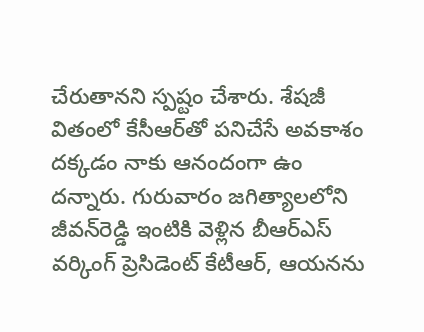చేరుతానని స్పష్టం చేశారు. శేషజీ వితంలో కేసీఆర్‌తో పనిచేసే అవకాశం దక్కడం నాకు ఆనందంగా ఉం దన్నారు. గురువారం జగిత్యాలలోని జీవన్‌రెడ్డి ఇంటికి వెళ్లిన బీఆర్‌ఎస్ వర్కింగ్ ప్రెసిడెంట్ కేటీఆర్, ఆయనను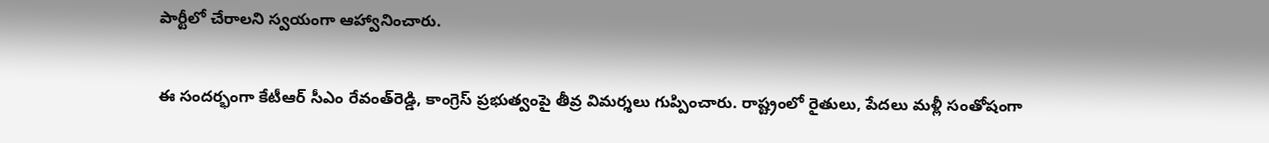పార్టీలో చేరాలని స్వయంగా ఆహ్వానించారు.

ఈ సందర్భంగా కేటీఆర్ సీఎం రేవంత్‌రెడ్డి, కాంగ్రెస్ ప్రభుత్వంపై తీవ్ర విమర్శలు గుప్పించారు. రాష్ట్రంలో రైతులు, పేదలు మళ్లీ సంతోషంగా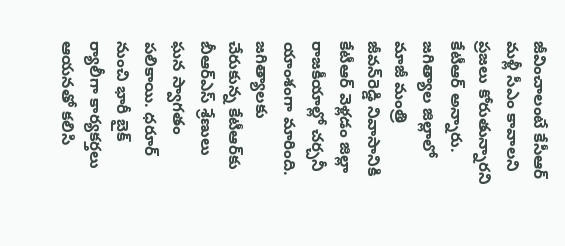జీవించాలంటే కేసీఆర్ మళ్లీ సీఎం కావాలని ప్రజలు కోరుతున్నారని కేటీఆర్ అన్నారు. జగిత్యాల జిల్లాలో మాజీ మంత్రి జీవన్‌రెడ్డి నివాసానికి కేటీఆర్ వెళ్లడం జిల్లా రాజకీయాల్లో చర్చనీ యాంశంగా మారింది. జగిత్యాలకు చేరుకున్న కేటీఆర్‌కు బీఆర్‌ఎస్ శ్రేణులు ఘన స్వాగతం పలికాయి. ధరూర్ నుంచి భారీ బైక్ ర్యాలీగా కార్యకర్తలు ఆయనతో కలిసి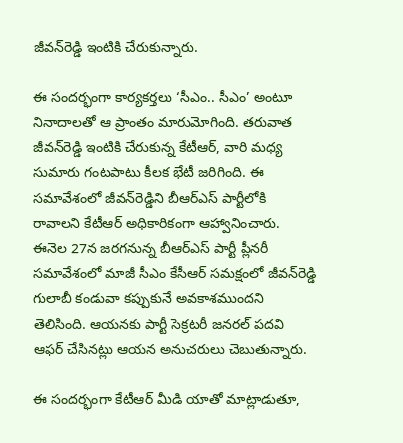జీవన్‌రెడ్డి ఇంటికి చేరుకున్నారు.

ఈ సందర్భంగా కార్యకర్తలు ‘సీఎం.. సీఎం’ అంటూ నినాదాలతో ఆ ప్రాంతం మారుమోగింది. తరువాత జీవన్‌రెడ్డి ఇంటికి చేరుకున్న కేటీఆర్, వారి మధ్య సుమారు గంటపాటు కీలక భేటీ జరిగింది. ఈ సమావేశంలో జీవన్‌రెడ్డిని బీఆర్‌ఎస్ పార్టీలోకి రావాలని కేటీఆర్ అధికారికంగా ఆహ్వానించారు. ఈనెల 27న జరగనున్న బీఆర్‌ఎస్ పార్టీ ప్లీనరీ సమావేశంలో మాజీ సీఎం కేసీఆర్ సమక్షంలో జీవన్‌రెడ్డి గులాబీ కండువా కప్పుకునే అవకాశముందని తెలిసింది. ఆయనకు పార్టీ సెక్రటరీ జనరల్ పదవి ఆఫర్ చేసినట్లు ఆయన అనుచరులు చెబుతున్నారు.

ఈ సందర్భంగా కేటీఆర్ మీడి యాతో మాట్లాడుతూ,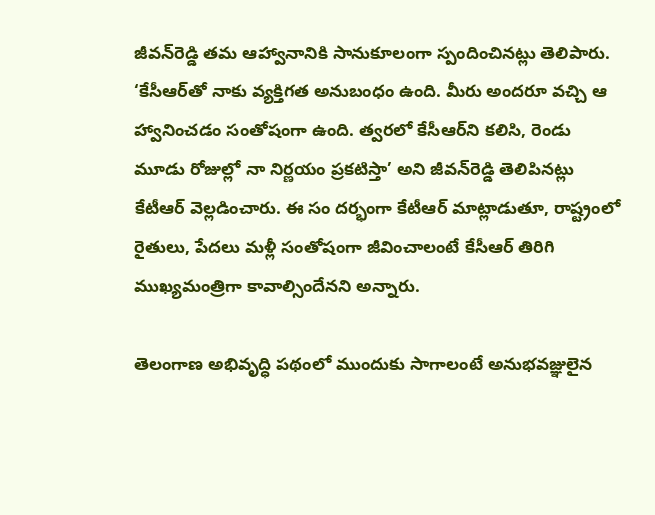జీవన్‌రెడ్డి తమ ఆహ్వానానికి సానుకూలంగా స్పందించినట్లు తెలిపారు. ‘కేసీఆర్‌తో నాకు వ్యక్తిగత అనుబంధం ఉంది. మీరు అందరూ వచ్చి ఆ హ్వానించడం సంతోషంగా ఉంది. త్వరలో కేసీఆర్‌ని కలిసి, రెండు మూడు రోజుల్లో నా నిర్ణయం ప్రకటిస్తా’ అని జీవన్‌రెడ్డి తెలిపినట్లు కేటీఆర్ వెల్లడించారు. ఈ సం దర్భంగా కేటీఆర్ మాట్లాడుతూ, రాష్ట్రంలో రైతులు, పేదలు మళ్లీ సంతోషంగా జీవించాలంటే కేసీఆర్ తిరిగి ముఖ్యమంత్రిగా కావాల్సిందేనని అన్నారు.

తెలంగాణ అభివృద్ధి పథంలో ముందుకు సాగాలంటే అనుభవజ్ఞులైన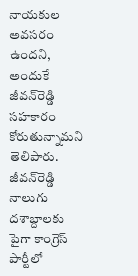నాయకుల అవసరం ఉందని, అందుకే జీవన్‌రెడ్డి సహకారం కోరుతున్నామని తెలిపారు. జీవన్‌రెడ్డి నాలుగు దశాబ్దాలకు పైగా కాంగ్రెస్ పార్టీలో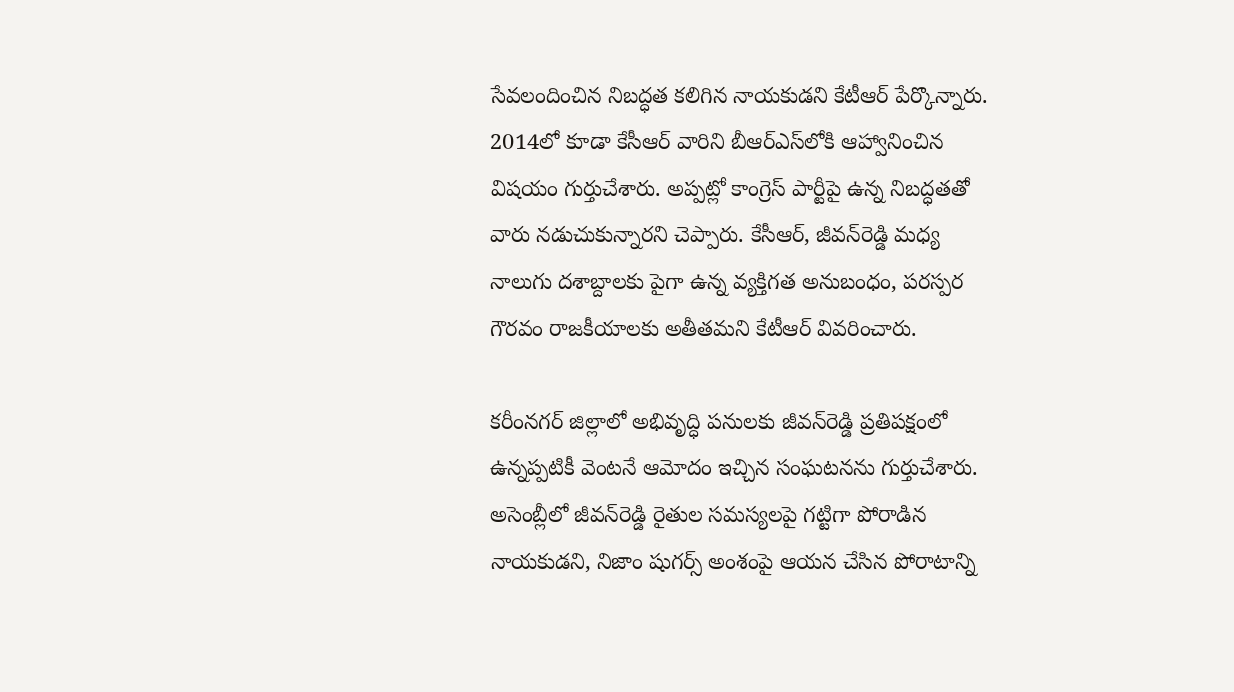సేవలందించిన నిబద్ధత కలిగిన నాయకుడని కేటీఆర్ పేర్కొన్నారు. 2014లో కూడా కేసీఆర్ వారిని బీఆర్‌ఎస్‌లోకి ఆహ్వానించిన విషయం గుర్తుచేశారు. అప్పట్లో కాంగ్రెస్ పార్టీపై ఉన్న నిబద్ధతతో వారు నడుచుకున్నారని చెప్పారు. కేసీఆర్, జీవన్‌రెడ్డి మధ్య నాలుగు దశాబ్దాలకు పైగా ఉన్న వ్యక్తిగత అనుబంధం, పరస్పర గౌరవం రాజకీయాలకు అతీతమని కేటీఆర్ వివరించారు.

కరీంనగర్ జిల్లాలో అభివృద్ధి పనులకు జీవన్‌రెడ్డి ప్రతిపక్షంలో ఉన్నప్పటికీ వెంటనే ఆమోదం ఇచ్చిన సంఘటనను గుర్తుచేశారు. అసెంబ్లీలో జీవన్‌రెడ్డి రైతుల సమస్యలపై గట్టిగా పోరాడిన నాయకుడని, నిజాం షుగర్స్ అంశంపై ఆయన చేసిన పోరాటాన్ని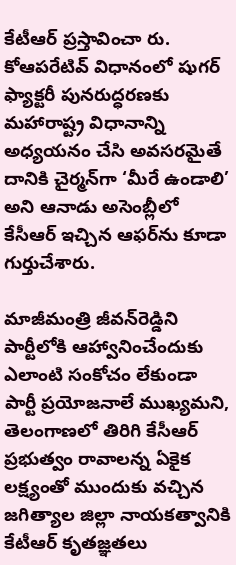కేటీఆర్ ప్రస్తావించా రు. కోఆపరేటివ్ విధానంలో షుగర్ ఫ్యాక్టరీ పునరుద్ధరణకు మహారాష్ట్ర విధానాన్ని అధ్యయనం చేసి అవసరమైతే దానికి చైర్మన్‌గా ‘మీరే ఉండాలి’ అని ఆనాడు అసెంబ్లీలో కేసీఆర్ ఇచ్చిన ఆఫర్‌ను కూడా గుర్తుచేశారు.

మాజీమంత్రి జీవన్‌రెడ్డిని పార్టీలోకి ఆహ్వానించేందుకు ఎలాంటి సంకోచం లేకుండా పార్టీ ప్రయోజనాలే ముఖ్యమని, తెలంగాణలో తిరిగి కేసీఆర్ ప్రభుత్వం రావాలన్న ఏకైక లక్ష్యంతో ముందుకు వచ్చిన జగిత్యాల జిల్లా నాయకత్వానికి కేటీఆర్ కృతజ్ఞతలు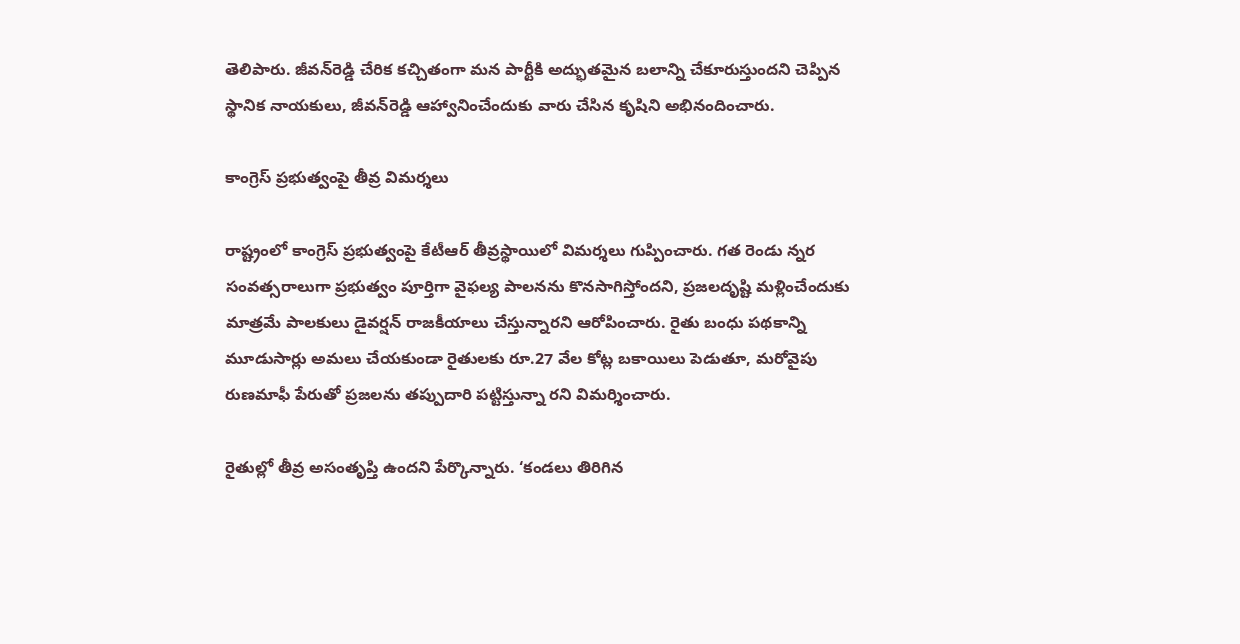తెలిపారు. జీవన్‌రెడ్డి చేరిక కచ్చితంగా మన పార్టీకి అద్భుతమైన బలాన్ని చేకూరుస్తుందని చెప్పిన స్థానిక నాయకులు, జీవన్‌రెడ్డి ఆహ్వానించేందుకు వారు చేసిన కృషిని అభినందించారు.

కాంగ్రెస్ ప్రభుత్వంపై తీవ్ర విమర్శలు

రాష్ట్రంలో కాంగ్రెస్ ప్రభుత్వంపై కేటీఆర్ తీవ్రస్థాయిలో విమర్శలు గుప్పించారు. గత రెండు న్నర సంవత్సరాలుగా ప్రభుత్వం పూర్తిగా వైఫల్య పాలనను కొనసాగిస్తోందని, ప్రజలదృష్టి మళ్లించేందుకు మాత్రమే పాలకులు డైవర్షన్ రాజకీయాలు చేస్తున్నారని ఆరోపించారు. రైతు బంధు పథకాన్ని మూడుసార్లు అమలు చేయకుండా రైతులకు రూ.27 వేల కోట్ల బకాయిలు పెడుతూ, మరోవైపు రుణమాఫీ పేరుతో ప్రజలను తప్పుదారి పట్టిస్తున్నా రని విమర్శించారు.

రైతుల్లో తీవ్ర అసంతృప్తి ఉందని పేర్కొన్నారు. ‘కండలు తిరిగిన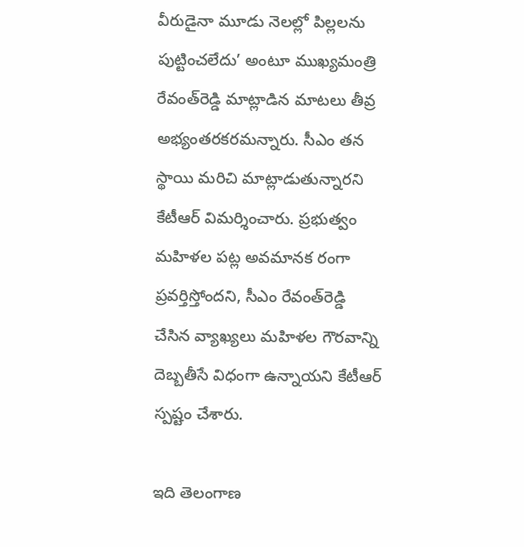వీరుడైనా మూడు నెలల్లో పిల్లలను పుట్టించలేదు’ అంటూ ముఖ్యమంత్రి రేవంత్‌రెడ్డి మాట్లాడిన మాటలు తీవ్ర అభ్యంతరకరమన్నారు. సీఎం తన స్థాయి మరిచి మాట్లాడుతున్నారని కేటీఆర్ విమర్శించారు. ప్రభుత్వం మహిళల పట్ల అవమానక రంగా ప్రవర్తిస్తోందని, సీఎం రేవంత్‌రెడ్డి చేసిన వ్యాఖ్యలు మహిళల గౌరవాన్ని దెబ్బతీసే విధంగా ఉన్నాయని కేటీఆర్ స్పష్టం చేశారు.

ఇది తెలంగాణ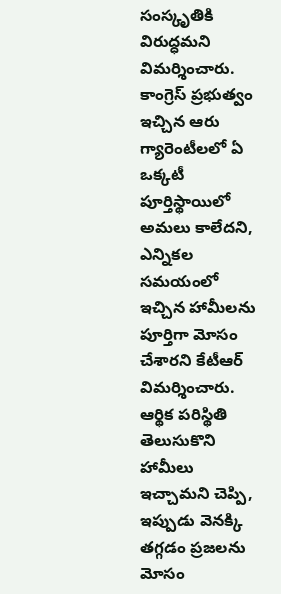సంస్కృతికి విరుద్ధమని విమర్శించారు. కాంగ్రెస్ ప్రభుత్వం ఇచ్చిన ఆరు గ్యారెంటీలలో ఏ ఒక్కటీ పూర్తిస్థాయిలో అమలు కాలేదని, ఎన్నికల సమయంలో ఇచ్చిన హామీలను పూర్తిగా మోసం చేశారని కేటీఆర్ విమర్శించారు. ఆర్థిక పరిస్థితి తెలుసుకొని హామీలు ఇచ్చామని చెప్పి, ఇప్పుడు వెనక్కి తగ్గడం ప్రజలను మోసం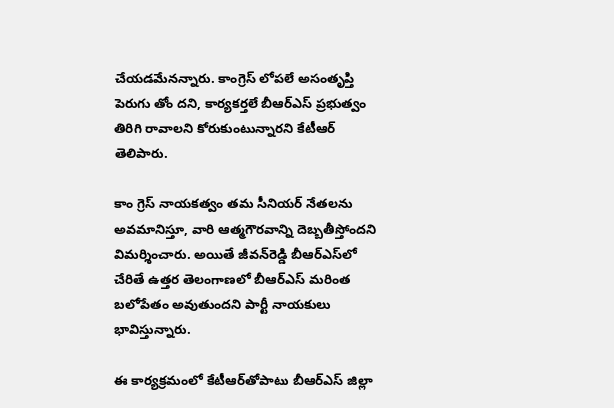చేయడమేనన్నారు. కాంగ్రెస్ లోపలే అసంతృప్తి పెరుగు తోం దని, కార్యకర్తలే బీఆర్‌ఎస్ ప్రభుత్వం తిరిగి రావాలని కోరుకుంటున్నారని కేటీఆర్ తెలిపారు.

కాం గ్రెస్ నాయకత్వం తమ సీనియర్ నేతలను అవమానిస్తూ, వారి ఆత్మగౌరవాన్ని దెబ్బతీస్తోందని విమర్శించారు. అయితే జీవన్‌రెడ్డి బీఆర్‌ఎస్‌లో చేరితే ఉత్తర తెలంగాణలో బీఆర్‌ఎస్ మరింత బలోపేతం అవుతుందని పార్టీ నాయకులు భావిస్తున్నారు.

ఈ కార్యక్రమంలో కేటీఆర్‌తోపాటు బీఆర్‌ఎస్ జిల్లా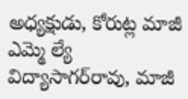అధ్యక్షుడు, కోరుట్ల మాజీ ఎమ్మె ల్యే విద్యాసాగర్‌రావు, మాజీ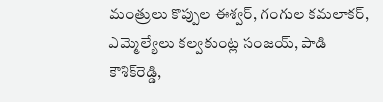మంత్రులు కొప్పుల ఈశ్వర్, గంగుల కమలాకర్, ఎమ్మెల్యేలు కల్వకుంట్ల సంజయ్, పాడి కౌశిక్‌రెడ్డి,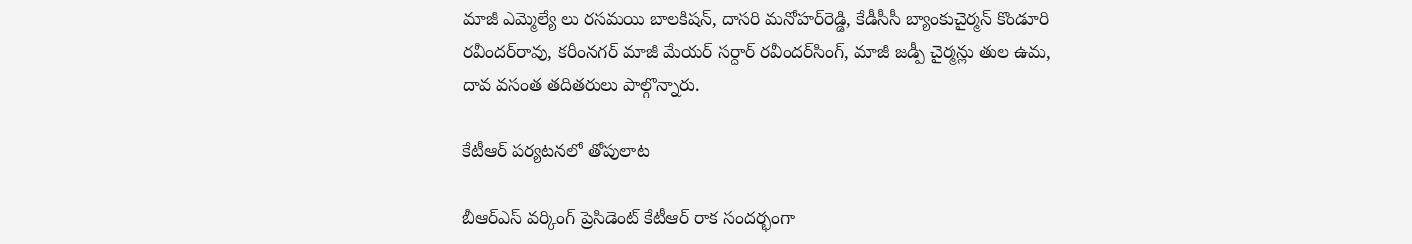మాజీ ఎమ్మెల్యే లు రసమయి బాలకిషన్, దాసరి మనోహర్‌రెడ్డి, కేడీసీసీ బ్యాంకుచైర్మన్ కొండూరి రవీందర్‌రావు, కరీంనగర్ మాజీ మేయర్ సర్దార్ రవీందర్‌సింగ్, మాజీ జడ్పీ చైర్మన్లు తుల ఉమ, దావ వసంత తదితరులు పాల్గొన్నారు.

కేటీఆర్ పర్యటనలో తోపులాట

బీఆర్‌ఎస్ వర్కింగ్ ప్రెసిడెంట్ కేటీఆర్ రాక సందర్భంగా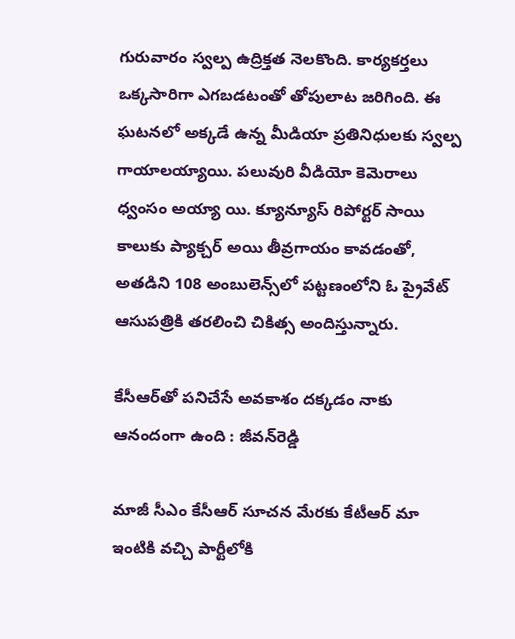గురువారం స్వల్ప ఉద్రిక్తత నెలకొంది. కార్యకర్తలు ఒక్కసారిగా ఎగబడటంతో తోపులాట జరిగింది. ఈ ఘటనలో అక్కడే ఉన్న మీడియా ప్రతినిధులకు స్వల్ప గాయాలయ్యాయి. పలువురి వీడియో కెమెరాలు ధ్వంసం అయ్యా యి. క్యూన్యూస్ రిపోర్టర్ సాయి కాలుకు ప్యాక్చర్ అయి తీవ్రగాయం కావడంతో, అతడిని 108 అంబులెన్స్‌లో పట్టణంలోని ఓ ప్రైవేట్ ఆసుపత్రికి తరలించి చికిత్స అందిస్తున్నారు.

కేసీఆర్‌తో పనిచేసే అవకాశం దక్కడం నాకు ఆనందంగా ఉంది : జీవన్‌రెడ్డి

మాజీ సీఎం కేసీఆర్ సూచన మేరకు కేటీఆర్ మా ఇంటికి వచ్చి పార్టీలోకి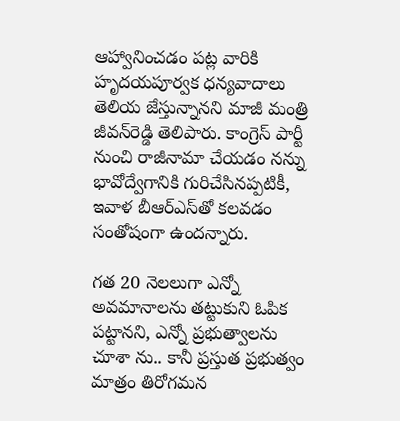ఆహ్వానించడం పట్ల వారికి హృదయపూర్వక ధన్యవాదాలు తెలియ జేస్తున్నానని మాజీ మంత్రి జీవన్‌రెడ్డి తెలిపారు. కాంగ్రెస్ పార్టీ నుంచి రాజీనామా చేయడం నన్ను భావోద్వేగానికి గురిచేసినప్పటికీ, ఇవాళ బీఆర్‌ఎస్‌తో కలవడం సంతోషంగా ఉందన్నారు.

గత 20 నెలలుగా ఎన్నో అవమానాలను తట్టుకుని ఓపిక పట్టానని, ఎన్నో ప్రభుత్వాలను చూశా ను.. కానీ ప్రస్తుత ప్రభుత్వం మాత్రం తిరోగమన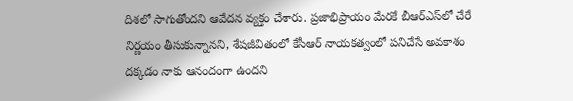దిశలో సాగుతోందని ఆవేదన వ్యక్తం చేశారు. ప్రజాభిప్రాయం మేరకే బీఆర్‌ఎస్‌లో చేరే నిర్ణయం తీసుకున్నానని, శేషజీవితంలో కేసీఆర్ నాయకత్వంలో పనిచేసే అవకాశం దక్కడం నాకు ఆనందంగా ఉందని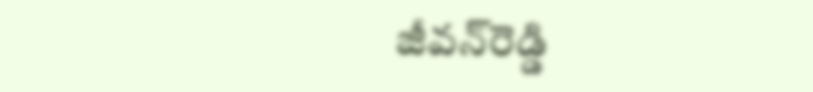జీవన్‌రెడ్డి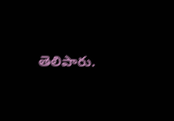తెలిపారు.